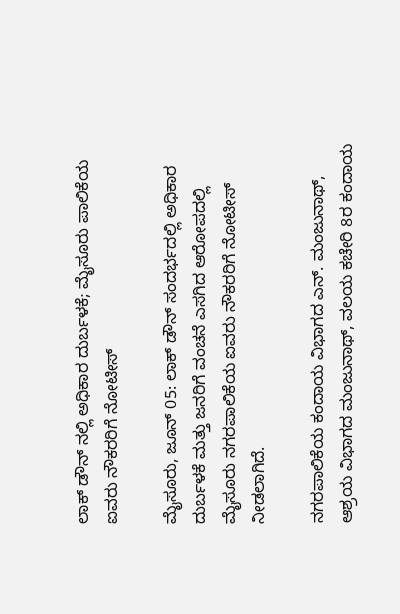ಲಾಕ್ ಡೌನ್ ನಲ್ಲಿ ಅಧಿಕಾರ ದುರ್ಬಳಕೆ; ಮೈಸೂರು ಪಾಲಿಕೆಯ ಐವರು ನೌಕರರಿಗೆ ನೋಟೀಸ್

ಮೈಸೂರು, ಜೂನ್ 05: ಲಾಕ್ ಡೌನ್ ಸಂದರ್ಭದಲ್ಲಿ ಅಧಿಕಾರ ದುರ್ಬಳಕೆ ಮತ್ತು ಜನರಿಗೆ ವಂಚನೆ ಎಸಗಿದ ಆರೋಪದಲ್ಲಿ ಮೈಸೂರು ನಗರಪಾಲಿಕೆಯ ಐವರು ನೌಕರರಿಗೆ ನೋಟೀಸ್ ನೀಡಲಾಗಿದೆ.

ನಗರಪಾಲಿಕೆಯ ಕಂದಾಯ ವಿಭಾಗದ ಎನ್. ಮಂಜುನಾಥ್, ಆಶ್ರಯ ವಿಭಾಗದ ಮಂಜುನಾಥ್, ವಲಯ ಕಚೇರಿ 8ರ ಕಂದಾಯ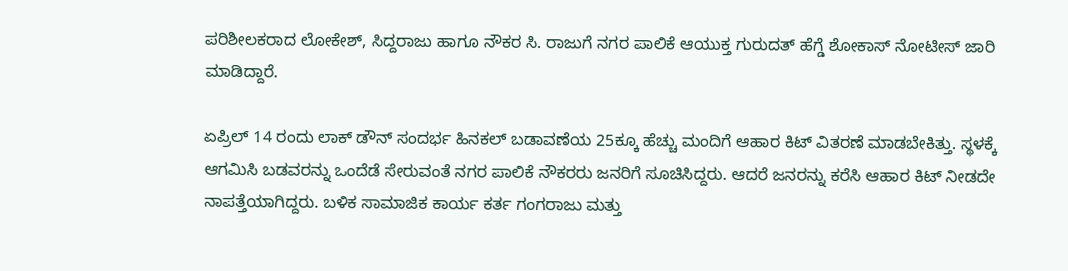ಪರಿಶೀಲಕರಾದ ಲೋಕೇಶ್, ಸಿದ್ದರಾಜು ಹಾಗೂ ನೌಕರ ಸಿ. ರಾಜುಗೆ ನಗರ ಪಾಲಿಕೆ ಆಯುಕ್ತ ಗುರುದತ್ ಹೆಗ್ಡೆ ಶೋಕಾಸ್ ನೋಟೀಸ್ ಜಾರಿ ಮಾಡಿದ್ದಾರೆ.

ಏಪ್ರಿಲ್ 14 ರಂದು ಲಾಕ್ ಡೌನ್ ಸಂದರ್ಭ ಹಿನಕಲ್ ಬಡಾವಣೆಯ 25ಕ್ಕೂ ಹೆಚ್ಚು ಮಂದಿಗೆ ಆಹಾರ ಕಿಟ್ ವಿತರಣೆ ಮಾಡಬೇಕಿತ್ತು. ಸ್ಥಳಕ್ಕೆ ಆಗಮಿಸಿ ಬಡವರನ್ನು ಒಂದೆಡೆ ಸೇರುವಂತೆ ನಗರ ಪಾಲಿಕೆ ನೌಕರರು ಜನರಿಗೆ ಸೂಚಿಸಿದ್ದರು. ಆದರೆ ಜನರನ್ನು ಕರೆಸಿ ಆಹಾರ ಕಿಟ್ ನೀಡದೇ ನಾಪತ್ತೆಯಾಗಿದ್ದರು. ಬಳಿಕ ಸಾಮಾಜಿಕ ಕಾರ್ಯ ಕರ್ತ ಗಂಗರಾಜು ಮತ್ತು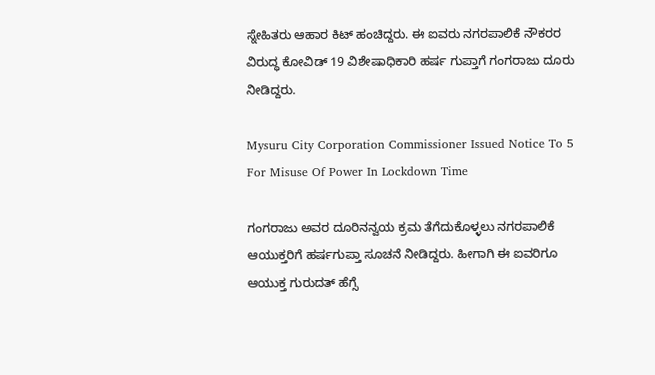ಸ್ನೇಹಿತರು ಆಹಾರ ಕಿಟ್ ಹಂಚಿದ್ದರು. ಈ ಐವರು ನಗರಪಾಲಿಕೆ ನೌಕರರ ವಿರುದ್ಧ ಕೋವಿಡ್ 19 ವಿಶೇಷಾಧಿಕಾರಿ ಹರ್ಷ ಗುಪ್ತಾಗೆ ಗಂಗರಾಜು ದೂರು ನೀಡಿದ್ದರು.

Mysuru City Corporation Commissioner Issued Notice To 5 For Misuse Of Power In Lockdown Time

ಗಂಗರಾಜು ಅವರ ದೂರಿನನ್ವಯ ಕ್ರಮ ತೆಗೆದುಕೊಳ್ಳಲು ನಗರಪಾಲಿಕೆ ಆಯುಕ್ತರಿಗೆ ಹರ್ಷಗುಪ್ತಾ ಸೂಚನೆ ನೀಡಿದ್ದರು. ಹೀಗಾಗಿ ಈ ಐವರಿಗೂ ಆಯುಕ್ತ ಗುರುದತ್ ಹೆಗ್ಸೆ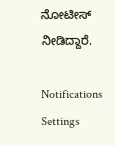ನೋಟೀಸ್ ನೀಡಿದ್ದಾರೆ.

Notifications
Settings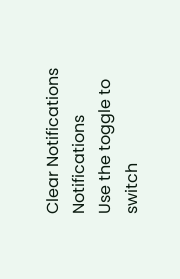Clear Notifications
Notifications
Use the toggle to switch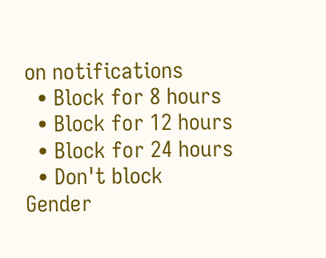on notifications
  • Block for 8 hours
  • Block for 12 hours
  • Block for 24 hours
  • Don't block
Gender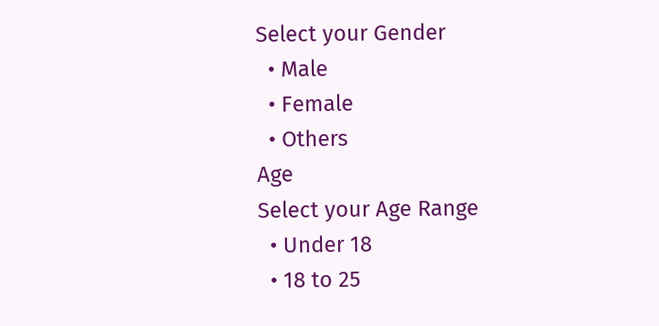Select your Gender
  • Male
  • Female
  • Others
Age
Select your Age Range
  • Under 18
  • 18 to 25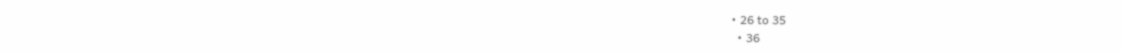• 26 to 35
  • 36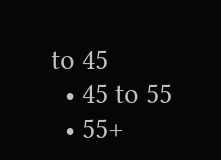to 45
  • 45 to 55
  • 55+